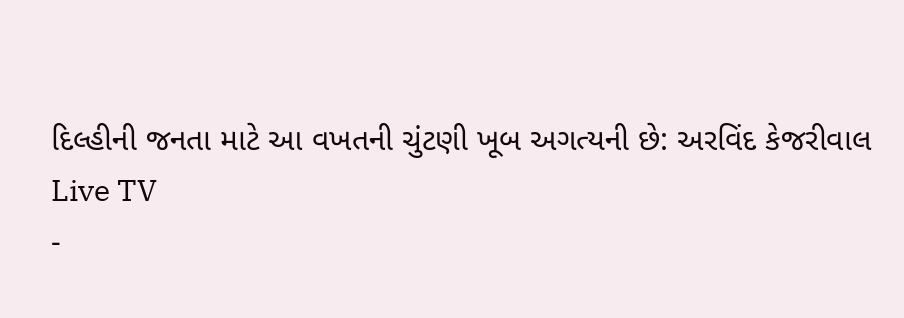દિલ્હીની જનતા માટે આ વખતની ચુંટણી ખૂબ અગત્યની છે: અરવિંદ કેજરીવાલ
Live TV
-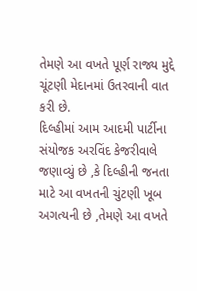તેમણે આ વખતે પૂર્ણ રાજ્ય મુદ્દે ચૂંટણી મેદાનમાં ઉતરવાની વાત કરી છે.
દિલ્હીમાં આમ આદમી પાર્ટીના સંયોજક અરવિંદ કેજરીવાલે જણાવ્યું છે ,કે દિલ્હીની જનતા માટે આ વખતની ચુંટણી ખૂબ અગત્યની છે ,તેમણે આ વખતે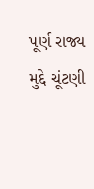પૂર્ણ રાજ્ય મુદ્દે ચૂંટણી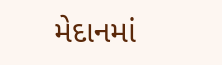મેદાનમાં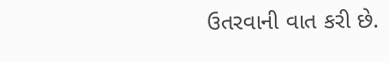ઉતરવાની વાત કરી છે.